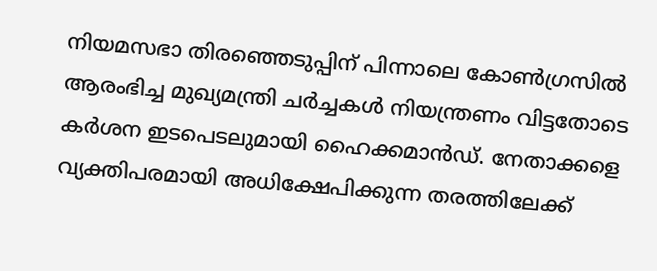നിയമസഭാ തിരഞ്ഞെടുപ്പിന് പിന്നാലെ കോൺഗ്രസിൽ ആരംഭിച്ച മുഖ്യമന്ത്രി ചർച്ചകൾ നിയന്ത്രണം വിട്ടതോടെ കർശന ഇടപെടലുമായി ഹൈക്കമാൻഡ്. നേതാക്കളെ വ്യക്തിപരമായി അധിക്ഷേപിക്കുന്ന തരത്തിലേക്ക്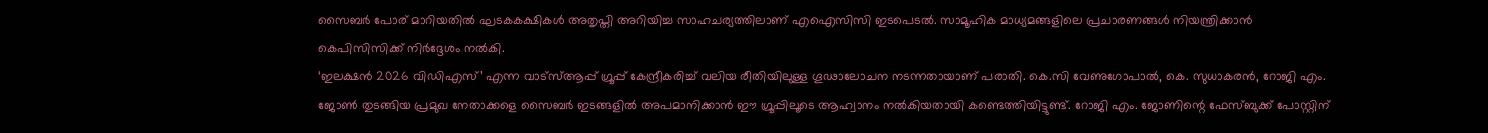സൈബർ പോര് മാറിയതിൽ ഘടകകക്ഷികൾ അതൃപ്തി അറിയിച്ച സാഹചര്യത്തിലാണ് എഐസിസി ഇടപെടൽ. സാമൂഹിക മാധ്യമങ്ങളിലെ പ്രചാരണങ്ങൾ നിയന്ത്രിക്കാൻ കെപിസിസിക്ക് നിർദ്ദേശം നൽകി.
‘ഇലക്ഷൻ 2026 വിഡിഎസ്’ എന്ന വാട്സ്ആപ്പ് ഗ്രൂപ്പ് കേന്ദ്രീകരിച്ച് വലിയ രീതിയിലുള്ള ഗൂഢാലോചന നടന്നതായാണ് പരാതി. കെ.സി വേണുഗോപാൽ, കെ. സുധാകരൻ, റോജി എം. ജോൺ തുടങ്ങിയ പ്രമുഖ നേതാക്കളെ സൈബർ ഇടങ്ങളിൽ അപമാനിക്കാൻ ഈ ഗ്രൂപ്പിലൂടെ ആഹ്വാനം നൽകിയതായി കണ്ടെത്തിയിട്ടുണ്ട്. റോജി എം. ജോണിന്റെ ഫേസ്ബുക്ക് പോസ്റ്റിന്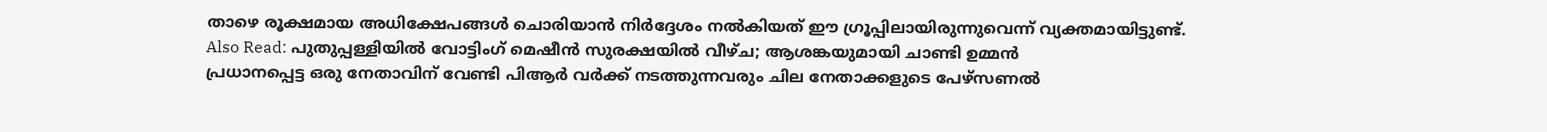താഴെ രൂക്ഷമായ അധിക്ഷേപങ്ങൾ ചൊരിയാൻ നിർദ്ദേശം നൽകിയത് ഈ ഗ്രൂപ്പിലായിരുന്നുവെന്ന് വ്യക്തമായിട്ടുണ്ട്.
Also Read: പുതുപ്പള്ളിയിൽ വോട്ടിംഗ് മെഷീൻ സുരക്ഷയിൽ വീഴ്ച; ആശങ്കയുമായി ചാണ്ടി ഉമ്മൻ
പ്രധാനപ്പെട്ട ഒരു നേതാവിന് വേണ്ടി പിആർ വർക്ക് നടത്തുന്നവരും ചില നേതാക്കളുടെ പേഴ്സണൽ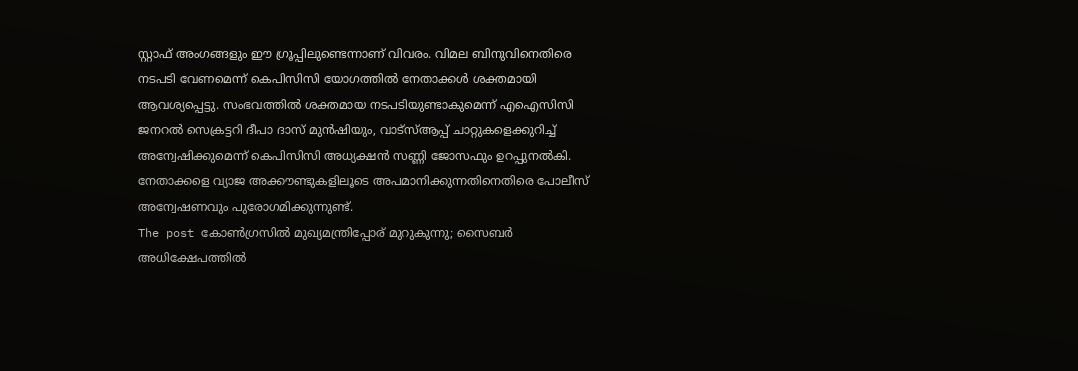സ്റ്റാഫ് അംഗങ്ങളും ഈ ഗ്രൂപ്പിലുണ്ടെന്നാണ് വിവരം. വിമല ബിനുവിനെതിരെ നടപടി വേണമെന്ന് കെപിസിസി യോഗത്തിൽ നേതാക്കൾ ശക്തമായി ആവശ്യപ്പെട്ടു. സംഭവത്തിൽ ശക്തമായ നടപടിയുണ്ടാകുമെന്ന് എഐസിസി ജനറൽ സെക്രട്ടറി ദീപാ ദാസ് മുൻഷിയും, വാട്സ്ആപ്പ് ചാറ്റുകളെക്കുറിച്ച് അന്വേഷിക്കുമെന്ന് കെപിസിസി അധ്യക്ഷൻ സണ്ണി ജോസഫും ഉറപ്പുനൽകി. നേതാക്കളെ വ്യാജ അക്കൗണ്ടുകളിലൂടെ അപമാനിക്കുന്നതിനെതിരെ പോലീസ് അന്വേഷണവും പുരോഗമിക്കുന്നുണ്ട്.
The post കോൺഗ്രസിൽ മുഖ്യമന്ത്രിപ്പോര് മുറുകുന്നു; സൈബർ അധിക്ഷേപത്തിൽ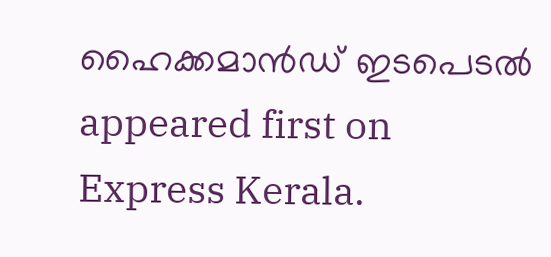ഹൈക്കമാൻഡ് ഇടപെടൽ appeared first on Express Kerala.